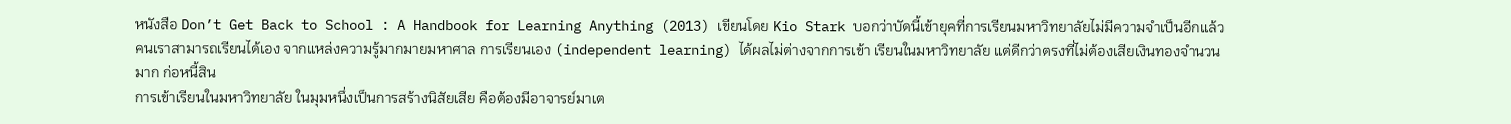หนังสือ Don’t Get Back to School : A Handbook for Learning Anything (2013) เขียนโดย Kio Stark บอกว่าบัดนี้เข้ายุคที่การเรียนมหาวิทยาลัยไม่มีความจำเป็นอีกแล้ว คนเราสามารถเรียนได้เอง จากแหล่งความรู้มากมายมหาศาล การเรียนเอง (independent learning) ได้ผลไม่ต่างจากการเข้า เรียนในมหาวิทยาลัย แต่ดีกว่าตรงที่ไม่ต้องเสียเงินทองจำนวนมาก ก่อหนี้สิน
การเข้าเรียนในมหาวิทยาลัย ในมุมหนึ่งเป็นการสร้างนิสัยเสีย คือต้องมีอาจารย์มาเต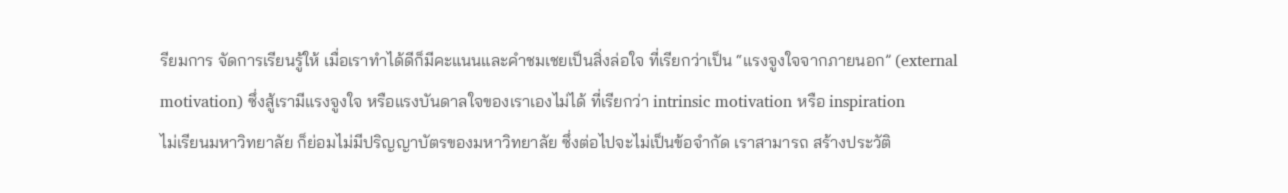รียมการ จัดการเรียนรู้ให้ เมื่อเราทำได้ดีก็มีคะแนนและคำชมเชยเป็นสิ่งล่อใจ ที่เรียกว่าเป็น “แรงจูงใจจากภายนอก” (external motivation) ซึ่งสู้เรามีแรงจูงใจ หรือแรงบันดาลใจของเราเองไม่ได้ ที่เรียกว่า intrinsic motivation หรือ inspiration
ไม่เรียนมหาวิทยาลัย ก็ย่อมไม่มีปริญญาบัตรของมหาวิทยาลัย ซึ่งต่อไปจะไม่เป็นข้อจำกัด เราสามารถ สร้างประวัติ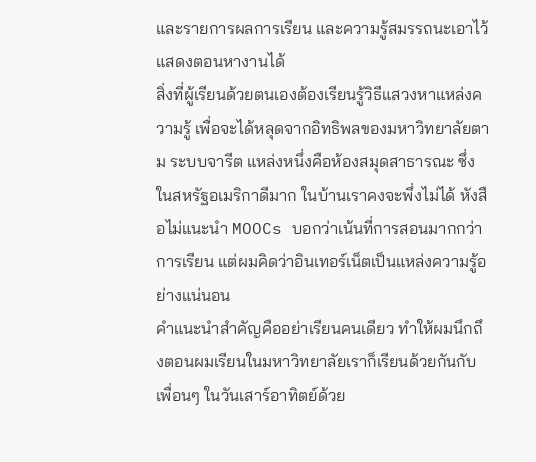และรายการผลการเรียน และความรู้สมรรถนะเอาไว้แสดงตอนหางานได้
สิ่งที่ผู้เรียนด้วยตนเองต้องเรียนรู้วิธีแสวงหาแหล่งความรู้ เพื่อจะได้หลุดจากอิทธิพลของมหาวิทยาลัยตาม ระบบจารีต แหล่งหนึ่งคือห้องสมุดสาธารณะ ซึ่งในสหรัฐอเมริกาดีมาก ในบ้านเราคงจะพึ่งไม่ได้ หังสือไม่แนะนำ MOOCs บอกว่าเน้นที่การสอนมากกว่าการเรียน แต่ผมคิดว่าอินเทอร์เน็ตเป็นแหล่งความรู้อย่างแน่นอน
คำแนะนำสำคัญคืออย่าเรียนคนเดียว ทำให้ผมนึกถึงตอนผมเรียนในมหาวิทยาลัยเราก็เรียนด้วยกันกับเพื่อนๆ ในวันเสาร์อาทิตย์ด้วย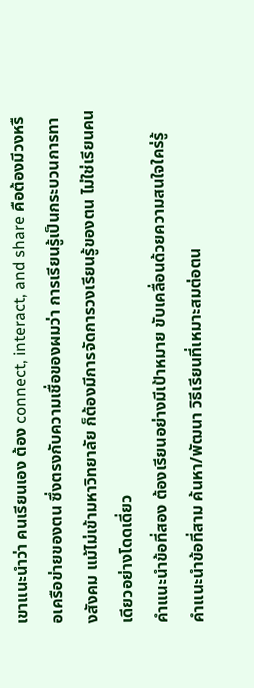เขาแนะนำว่า คนเรียนเอง ต้อง connect, interact, and share คือต้องมีวงหรือเครือข่ายของตน ซึ่งตรงกับความเชื่อของผมว่า การเรียนรู้เป็นกระบวนการทางสังคม แม้ไม่เข้ามหาวิทยาลัย ก็ต้องมีการจัดการวงเรียนรู้ของตน ไม่ใช่เรียนคนเดียวอย่างโดดเดี่ยว
คำแนะนำข้อที่สอง ต้องเรียนอย่างมีเป้าหมาย ขับเคลื่อนด้วยความสนใจใคร่รู้
คำแนะนำข้อที่สาม ค้นหา/พัฒนา วิธีเรียนที่เหมาะสมต่อตน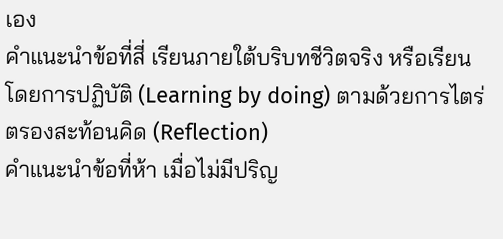เอง
คำแนะนำข้อที่สี่ เรียนภายใต้บริบทชีวิตจริง หรือเรียนโดยการปฏิบัติ (Learning by doing) ตามด้วยการไตร่ตรองสะท้อนคิด (Reflection)
คำแนะนำข้อที่ห้า เมื่อไม่มีปริญ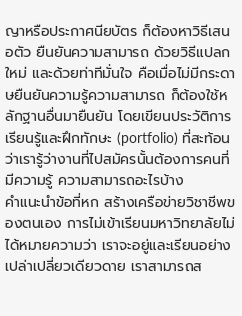ญาหรือประกาศนียบัตร ก็ต้องหาวิธีเสนอตัว ยืนยันความสามารถ ด้วยวิธีแปลกใหม่ และด้วยท่าทีมั่นใจ คือเมื่อไม่มีกระดาษยืนยันความรู้ความสามารถ ก็ต้องใช้หลักฐานอื่นมายืนยัน โดยเขียนประวัติการเรียนรู้และฝึกทักษะ (portfolio) ที่สะท้อนว่าเรารู้ว่างานที่ไปสมัครนั้นต้องการคนที่มีความรู้ ความสามารถอะไรบ้าง
คำแนะนำข้อที่หก สร้างเครือข่ายวิชาชีพของตนเอง การไม่เข้าเรียนมหาวิทยาลัยไม่ได้หมายความว่า เราจะอยู่และเรียนอย่างเปล่าเปลี่ยวเดียวดาย เราสามารถส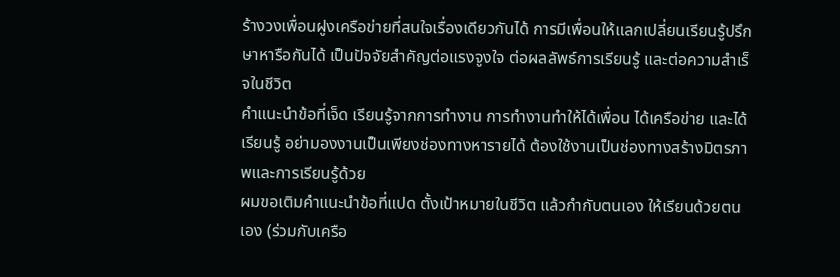ร้างวงเพื่อนฝูงเครือข่ายที่สนใจเรื่องเดียวกันได้ การมีเพื่อนให้แลกเปลี่ยนเรียนรู้ปรึกษาหารือกันได้ เป็นปัจจัยสำคัญต่อแรงจูงใจ ต่อผลลัพธ์การเรียนรู้ และต่อความสำเร็จในชีวิต
คำแนะนำข้อที่เจ็ด เรียนรู้จากการทำงาน การทำงานทำให้ได้เพื่อน ได้เครือข่าย และได้เรียนรู้ อย่ามองงานเป็นเพียงช่องทางหารายได้ ต้องใช้งานเป็นช่องทางสร้างมิตรภาพและการเรียนรู้ด้วย
ผมขอเติมคำแนะนำข้อที่แปด ตั้งเป้าหมายในชีวิต แล้วกำกับตนเอง ให้เรียนด้วยตนเอง (ร่วมกับเครือ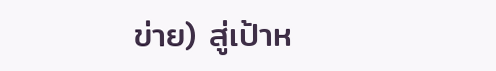ข่าย) สู่เป้าห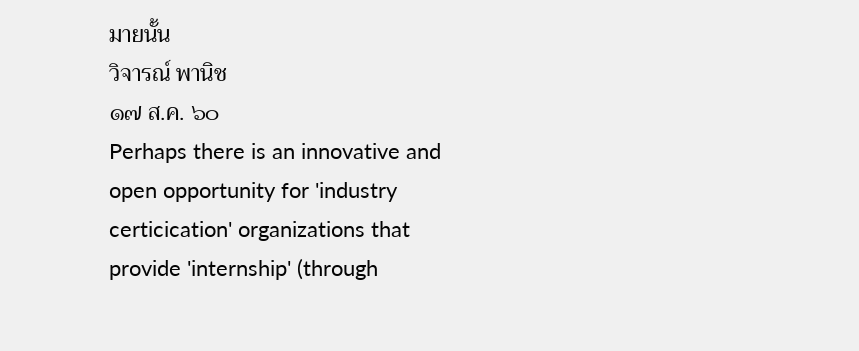มายนั้น
วิจารณ์ พานิช
๑๗ ส.ค. ๖๐
Perhaps there is an innovative and open opportunity for 'industry certicication' organizations that provide 'internship' (through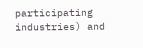participating industries) and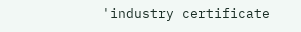'industry certificate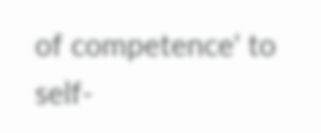of competence' to self-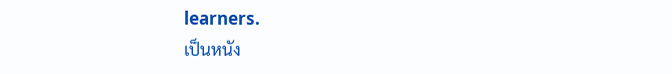learners.
เป็นหนัง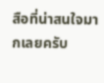สือที่น่าสนใจมากเลยครับ